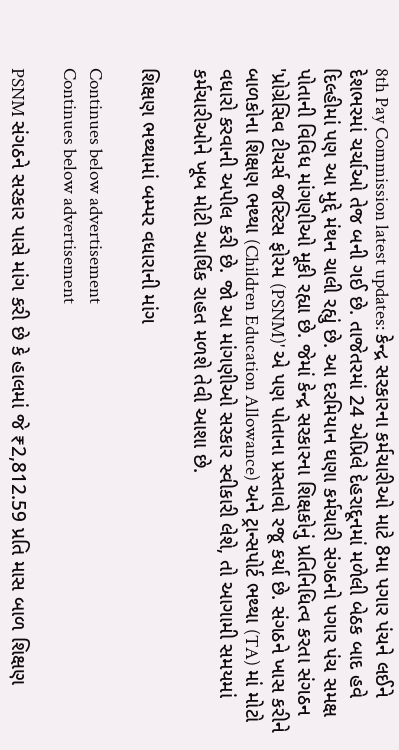8th Pay Commission latest updates: કેન્દ્ર સરકારના કર્મચારીઓ માટે 8મા પગાર પંચને લઈને દેશભરમાં ચર્ચાઓ તેજ બની ગઈ છે. તાજેતરમાં 24 એપ્રિલે દેહરાદૂનમાં મળેલી બેઠક બાદ હવે દિલ્હીમાં પણ આ મુદ્દે મંથન ચાલી રહ્યું છે. આ દરમિયાન ઘણા કર્મચારી સંગઠનો પગાર પંચ સમક્ષ પોતાની વિવિધ માંગણીઓ મૂકી રહ્યા છે. જેમાં કેન્દ્ર સરકારના શિક્ષકોનું પ્રતિનિધિત્વ કરતા સંગઠન 'પ્રોગ્રેસિવ ટીચર્સ જસ્ટિસ ફોરમ (PSNM)' એ પણ પોતાના પ્રસ્તાવો રજૂ કર્યા છે. સંગઠને ખાસ કરીને બાળકોના શિક્ષણ ભથ્થા (Children Education Allowance) અને ટ્રાન્સપોર્ટ ભથ્થા (TA) માં મોટો વધારો કરવાની અપીલ કરી છે. જો આ માંગણીઓ સરકાર સ્વીકારી લેશે, તો આગામી સમયમાં કર્મચારીઓને ખૂબ મોટી આર્થિક રાહત મળશે તેવી આશા છે.

શિક્ષણ ભથ્થામાં બમ્પર વધારાની માંગ

Continues below advertisement
Continues below advertisement

PSNM સંગઠને સરકાર પાસે માંગ કરી છે કે હાલમાં જે ₹2,812.59 પ્રતિ માસ બાળ શિક્ષણ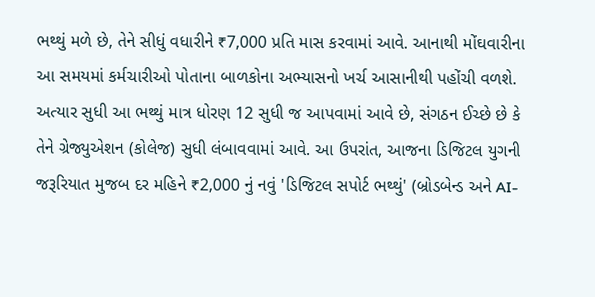ભથ્થું મળે છે, તેને સીધું વધારીને ₹7,000 પ્રતિ માસ કરવામાં આવે. આનાથી મોંઘવારીના આ સમયમાં કર્મચારીઓ પોતાના બાળકોના અભ્યાસનો ખર્ચ આસાનીથી પહોંચી વળશે. અત્યાર સુધી આ ભથ્થું માત્ર ધોરણ 12 સુધી જ આપવામાં આવે છે, સંગઠન ઈચ્છે છે કે તેને ગ્રેજ્યુએશન (કોલેજ) સુધી લંબાવવામાં આવે. આ ઉપરાંત, આજના ડિજિટલ યુગની જરૂરિયાત મુજબ દર મહિને ₹2,000 નું નવું 'ડિજિટલ સપોર્ટ ભથ્થું' (બ્રોડબેન્ડ અને AI-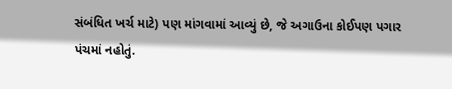સંબંધિત ખર્ચ માટે) પણ માંગવામાં આવ્યું છે, જે અગાઉના કોઈપણ પગાર પંચમાં નહોતું.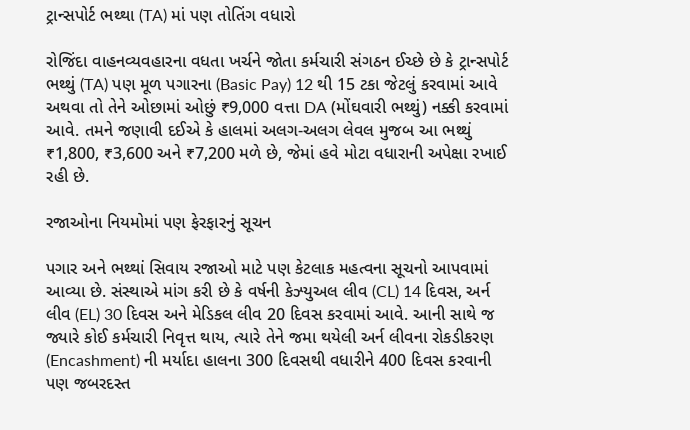ટ્રાન્સપોર્ટ ભથ્થા (TA) માં પણ તોતિંગ વધારો

રોજિંદા વાહનવ્યવહારના વધતા ખર્ચને જોતા કર્મચારી સંગઠન ઈચ્છે છે કે ટ્રાન્સપોર્ટ ભથ્થું (TA) પણ મૂળ પગારના (Basic Pay) 12 થી 15 ટકા જેટલું કરવામાં આવે અથવા તો તેને ઓછામાં ઓછું ₹9,000 વત્તા DA (મોંઘવારી ભથ્થું) નક્કી કરવામાં આવે. તમને જણાવી દઈએ કે હાલમાં અલગ-અલગ લેવલ મુજબ આ ભથ્થું ₹1,800, ₹3,600 અને ₹7,200 મળે છે, જેમાં હવે મોટા વધારાની અપેક્ષા રખાઈ રહી છે.

રજાઓના નિયમોમાં પણ ફેરફારનું સૂચન

પગાર અને ભથ્થાં સિવાય રજાઓ માટે પણ કેટલાક મહત્વના સૂચનો આપવામાં આવ્યા છે. સંસ્થાએ માંગ કરી છે કે વર્ષની કેઝ્યુઅલ લીવ (CL) 14 દિવસ, અર્ન લીવ (EL) 30 દિવસ અને મેડિકલ લીવ 20 દિવસ કરવામાં આવે. આની સાથે જ જ્યારે કોઈ કર્મચારી નિવૃત્ત થાય, ત્યારે તેને જમા થયેલી અર્ન લીવના રોકડીકરણ (Encashment) ની મર્યાદા હાલના 300 દિવસથી વધારીને 400 દિવસ કરવાની પણ જબરદસ્ત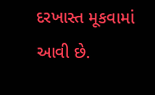દરખાસ્ત મૂકવામાં આવી છે.